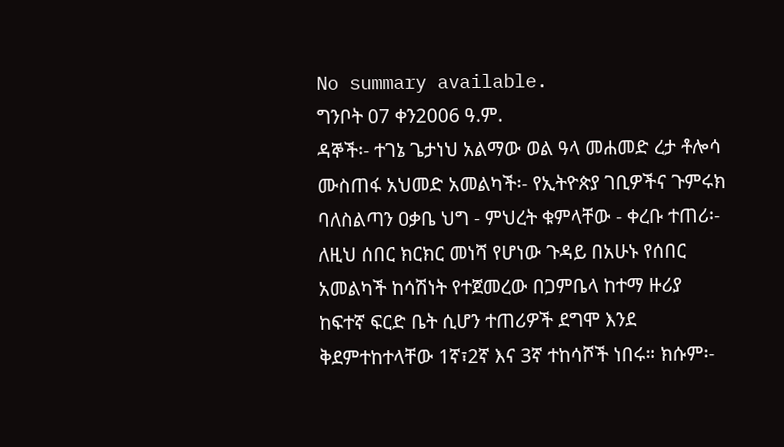No summary available.
ግንቦት 07 ቀን2006 ዓ.ም.
ዳኞች፡- ተገኔ ጌታነህ አልማው ወል ዓላ መሐመድ ረታ ቶሎሳ ሙስጠፋ አህመድ አመልካች፡- የኢትዮጵያ ገቢዎችና ጉምሩክ ባለስልጣን ዐቃቤ ህግ - ምህረት ቁምላቸው - ቀረቡ ተጠሪ፡-
ለዚህ ሰበር ክርክር መነሻ የሆነው ጉዳይ በአሁኑ የሰበር አመልካች ከሳሽነት የተጀመረው በጋምቤላ ከተማ ዙሪያ ከፍተኛ ፍርድ ቤት ሲሆን ተጠሪዎች ደግሞ እንደ ቅደምተከተላቸው 1ኛ፣2ኛ እና 3ኛ ተከሳሾች ነበሩ። ክሱም፡-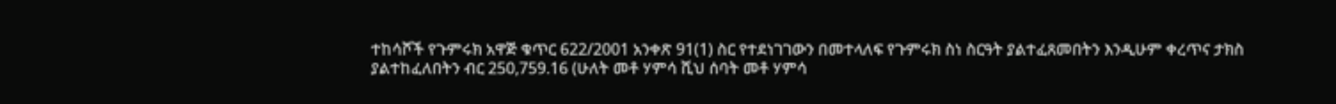ተከሳሾች የጉምሩክ አዋጅ ቁጥር 622/2001 አንቀጽ 91(1) ስር የተደነገገውን በመተላለፍ የጉምሩክ ስነ ስርዓት ያልተፈጸመበትን እንዲሁም ቀረጥና ታክስ ያልተከፈለበትን ብር 250,759.16 (ሁለት መቶ ሃምሳ ሺህ ሰባት መቶ ሃምሳ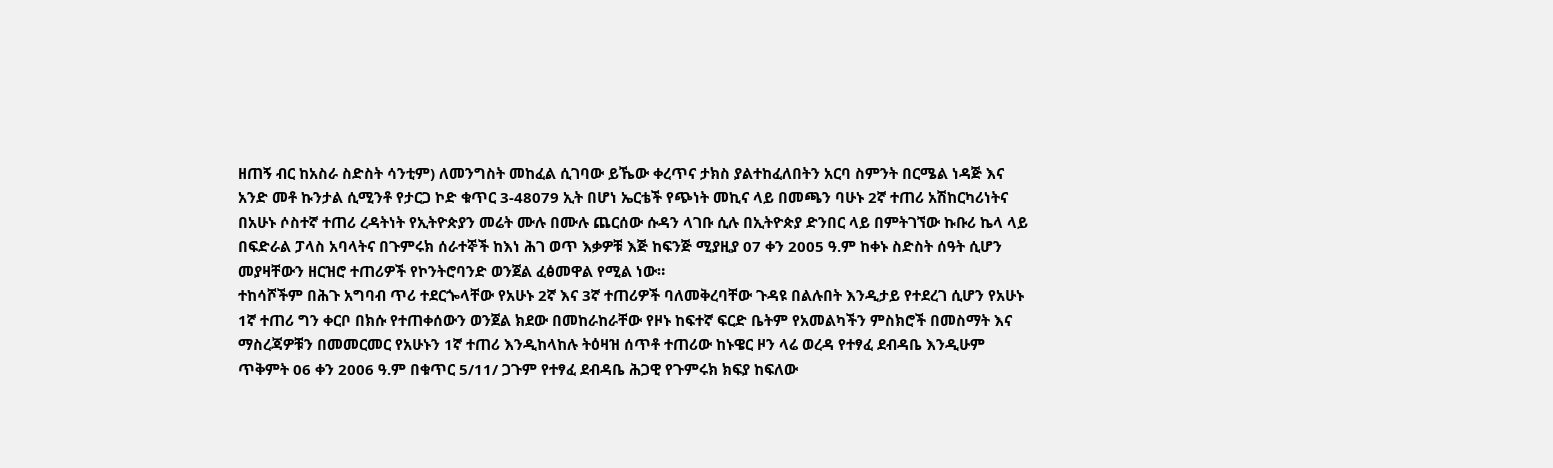ዘጠኝ ብር ከአስራ ስድስት ሳንቲም) ለመንግስት መከፈል ሲገባው ይኼው ቀረጥና ታክስ ያልተከፈለበትን አርባ ስምንት በርሜል ነዳጅ እና አንድ መቶ ኩንታል ሲሚንቶ የታርጋ ኮድ ቁጥር 3-48079 ኢት በሆነ ኤርቴች የጭነት መኪና ላይ በመጫን ባሁኑ 2ኛ ተጠሪ አሽከርካሪነትና በአሁኑ ሶስተኛ ተጠሪ ረዳትነት የኢትዮጵያን መሬት ሙሉ በሙሉ ጨርሰው ሱዳን ላገቡ ሲሉ በኢትዮጵያ ድንበር ላይ በምትገኘው ኩቡሪ ኬላ ላይ በፍድራል ፓላስ አባላትና በጉምሩክ ሰራተኞች ከእነ ሕገ ወጥ እቃዎቹ እጅ ከፍንጅ ሚያዚያ 07 ቀን 2005 ዓ.ም ከቀኑ ስድስት ሰዓት ሲሆን መያዛቸውን ዘርዝሮ ተጠሪዎች የኮንትሮባንድ ወንጀል ፈፅመዋል የሚል ነው።
ተከሳሾችም በሕጉ አግባብ ጥሪ ተደርጐላቸው የአሁኑ 2ኛ እና 3ኛ ተጠሪዎች ባለመቅረባቸው ጉዳዩ በልሉበት እንዲታይ የተደረገ ሲሆን የአሁኑ 1ኛ ተጠሪ ግን ቀርቦ በክሱ የተጠቀሰውን ወንጀል ክደው በመከራከራቸው የዞኑ ከፍተኛ ፍርድ ቤትም የአመልካችን ምስክሮች በመስማት እና ማስረጃዎቹን በመመርመር የአሁኑን 1ኛ ተጠሪ እንዲከላከሉ ትዕዛዝ ሰጥቶ ተጠሪው ከኑዌር ዞን ላሬ ወረዳ የተፃፈ ደብዳቤ እንዲሁም ጥቅምት 06 ቀን 2006 ዓ.ም በቁጥር 5/11/ ጋጉም የተፃፈ ደብዳቤ ሕጋዊ የጉምሩክ ክፍያ ከፍለው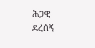ሕጋዊ ደረሰኝ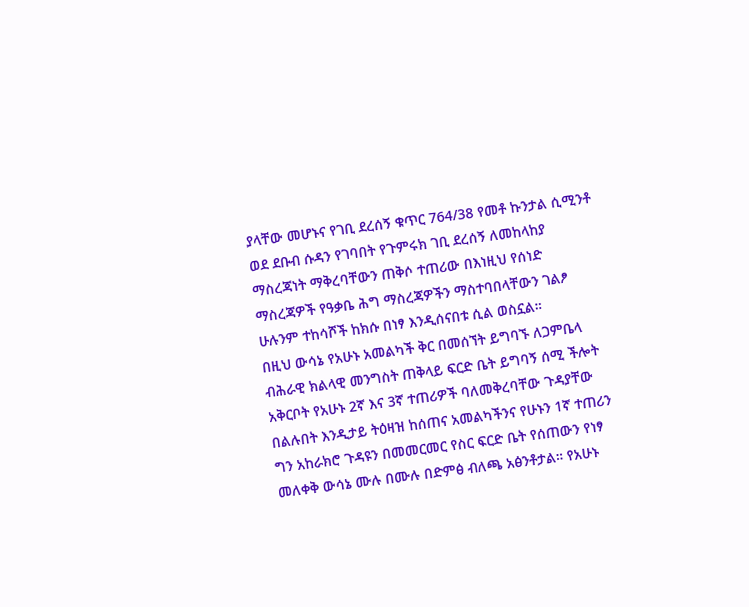ያላቸው መሆኑና የገቢ ደረሰኝ ቁጥር 764/38 የመቶ ኩንታል ሲሚንቶ ወደ ደቡብ ሱዳን የገባበት የጉምሩክ ገቢ ደረሰኝ ለመከላከያ ማስረጃነት ማቅረባቸውን ጠቅሶ ተጠሪው በእነዚህ የሰነድ ማስረጃዎች የዓቃቤ ሕግ ማስረጃዎችን ማስተባበላቸውን ገልፆ ሁሉንም ተከሳሾች ከክሱ በነፃ እንዲሰናበቱ ሲል ወስኗል።
በዚህ ውሳኔ የአሁኑ አመልካች ቅር በመሰኘት ይግባኙ ለጋምቤላ ብሕራዊ ክልላዊ መንግስት ጠቅላይ ፍርድ ቤት ይግባኝ ሰሚ ችሎት አቅርቦት የአሁኑ 2ኛ እና 3ኛ ተጠሪዎች ባለመቅረባቸው ጉዳያቸው በልሉበት እንዲታይ ትዕዛዝ ከሰጠና አመልካችንና የሁኑን 1ኛ ተጠሪን ግን አከራክሮ ጉዳዩን በመመርመር የስር ፍርድ ቤት የሰጠውን የነፃ መለቀቅ ውሳኔ ሙሉ በሙሉ በድምፅ ብለጫ አፅንቶታል። የአሁኑ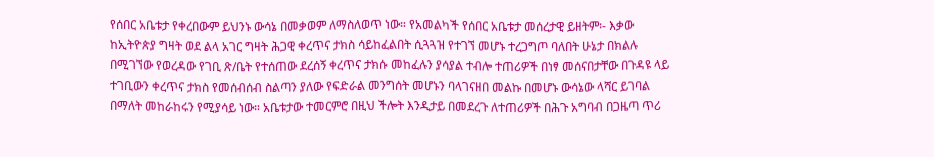የሰበር አቤቱታ የቀረበውም ይህንኑ ውሳኔ በመቃወም ለማስለወጥ ነው። የአመልካች የሰበር አቤቱታ መሰረታዊ ይዘትም፡- እቃው ከኢትዮጵያ ግዛት ወደ ልላ አገር ግዛት ሕጋዊ ቀረጥና ታክስ ሳይከፈልበት ሲጓጓዝ የተገኘ መሆኑ ተረጋግጦ ባለበት ሁኔታ በክልሉ በሚገኘው የወረዳው የገቢ ጽ/ቤት የተሰጠው ደረሰኝ ቀረጥና ታክሱ መከፈሉን ያሳያል ተብሎ ተጠሪዎች በነፃ መሰናበታቸው በጉዳዩ ላይ ተገቢውን ቀረጥና ታክስ የመሰብሰብ ስልጣን ያለው የፍድራል መንግሰት መሆኑን ባላገናዘበ መልኩ በመሆኑ ውሳኔው ላሻር ይገባል በማለት መከራከሩን የሚያሳይ ነው። አቤቱታው ተመርምሮ በዚህ ችሎት እንዲታይ በመደረጉ ለተጠሪዎች በሕጉ አግባብ በጋዜጣ ጥሪ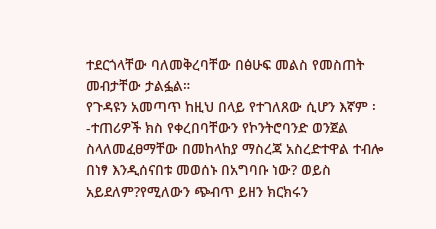ተደርጎላቸው ባለመቅረባቸው በፅሁፍ መልስ የመስጠት መብታቸው ታልፏል።
የጉዳዩን አመጣጥ ከዚህ በላይ የተገለጸው ሲሆን እኛም ፡-ተጠሪዎች ክስ የቀረበባቸውን የኮንትሮባንድ ወንጀል ስላለመፈፀማቸው በመከላከያ ማስረጃ አስረድተዋል ተብሎ በነፃ እንዲሰናበቱ መወሰኑ በአግባቡ ነው? ወይስ አይደለም?የሚለውን ጭብጥ ይዘን ክርክሩን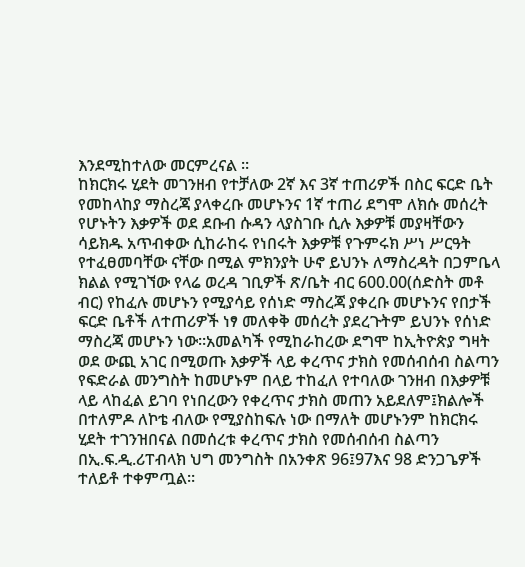እንደሚከተለው መርምረናል ።
ከክርክሩ ሂደት መገንዘብ የተቻለው 2ኛ እና 3ኛ ተጠሪዎች በስር ፍርድ ቤት የመከላከያ ማስረጃ ያላቀረቡ መሆኑንና 1ኛ ተጠሪ ደግሞ ለክሱ መሰረት የሆኑትን እቃዎች ወደ ደቡብ ሱዳን ላያስገቡ ሲሉ እቃዎቹ መያዛቸውን ሳይክዱ አጥብቀው ሲከራከሩ የነበሩት እቃዎቹ የጉምሩክ ሥነ ሥርዓት የተፈፀመባቸው ናቸው በሚል ምክንያት ሁኖ ይህንኑ ለማስረዳት በጋምቤላ ክልል የሚገኘው የላሬ ወረዳ ገቢዎች ጽ/ቤት ብር 600.00(ሰድስት መቶ ብር) የከፈሉ መሆኑን የሚያሳይ የሰነድ ማስረጃ ያቀረቡ መሆኑንና የበታች ፍርድ ቤቶች ለተጠሪዎች ነፃ መለቀቅ መሰረት ያደረጉትም ይህንኑ የሰነድ ማስረጃ መሆኑን ነው።አመልካች የሚከራከረው ደግሞ ከኢትዮጵያ ግዛት ወደ ውጪ አገር በሚወጡ እቃዎች ላይ ቀረጥና ታክስ የመሰብሰብ ስልጣን የፍድራል መንግስት ከመሆኑም በላይ ተከፈለ የተባለው ገንዘብ በእቃዎቹ ላይ ላከፈል ይገባ የነበረውን የቀረጥና ታክስ መጠን አይደለም፤ክልሎች በተለምዶ ለኮቴ ብለው የሚያስከፍሉ ነው በማለት መሆኑንም ከክርክሩ ሂደት ተገንዝበናል በመሰረቱ ቀረጥና ታክስ የመሰብሰብ ስልጣን በኢ.ፍ.ዲ.ሪፐብላክ ህግ መንግስት በአንቀጽ 96፤97እና 98 ድንጋጌዎች ተለይቶ ተቀምጧል።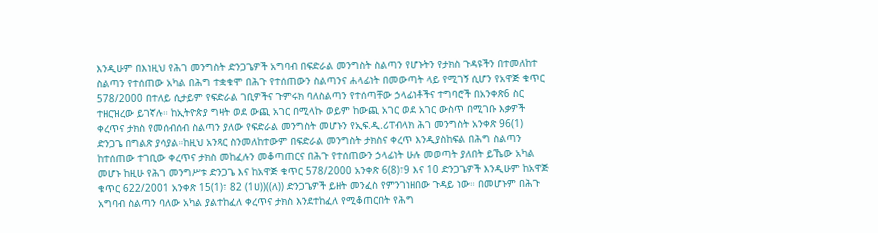እንዲሁም በእነዚህ የሕገ መንግስት ድንጋጌዎች አግባብ በፍድራል መንግስት ስልጣን የሆኑትን የታክስ ጉዳዩችን በተመለከተ ስልጣን የተሰጠው አካል በሕግ ተቋቁሞ በሕጉ የተሰጠውን ስልጣንና ሐላፊነት በመውጣት ላይ የሚገኝ ሲሆን የአዋጅ ቁጥር 578/2000 በተለይ ሲታይም የፍድራል ገቢዎችና ጉምሩክ ባለስልጣን የተሰጣቸው ኃላፊነቶችና ተግባሮች በአንቀጽ6 ስር ተዘርዝረው ይገኛሉ። ከኢትዮጵያ ግዛት ወደ ውጪ አገር በሚላኩ ወይም ከውጪ አገር ወደ አገር ውስጥ በሚገቡ እቃዎች ቀረጥና ታክስ የመሰብሰብ ስልጣን ያለው የፍድራል መንግስት መሆኑን የኢፍ.ዲ.ሪፐብላክ ሕገ መንግስት አንቀጽ 96(1) ድንጋጌ በግልጽ ያሳያል።ከዚህ አንጻር ስንመለከተውም በፍድራል መንግስት ታክስና ቀረጥ እንዲያስከፍል በሕግ ስልጣን ከተሰጠው ተገቢው ቀረጥና ታክስ መከፈሉን መቆጣጠርና በሕጉ የተሰጠውን ኃላፊነት ሁሉ መወጣት ያለበት ይኼው አካል መሆኑ ከዚሁ የሕገ መንግሥቱ ድንጋጌ እና ከአዋጅ ቁጥር 578/2000 አንቀጽ 6(8)፣9 እና 10 ድንጋጌዎች እንዲሁም ከአዋጅ ቁጥር 622/2001 አንቀጽ 15(1)፣ 82 (1ሀ))((ለ)) ድንጋጌዎች ይዘት መንፈስ የምንገነዘበው ጉዳይ ነው። በመሆኑም በሕጉ አግባብ ስልጣን ባለው አካል ያልተከፈለ ቀረጥና ታክስ እንደተከፈለ የሚቆጠርበት የሕግ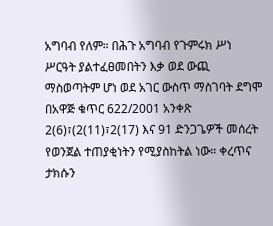አግባብ የለም። በሕጉ አግባብ የጉምሩክ ሥነ ሥርዓት ያልተፈፀመበትን እቃ ወደ ውጪ ማስወጣትም ሆነ ወደ አገር ውስጥ ማስገባት ደግሞ በአዋጅ ቁጥር 622/2001 አንቀጽ 2(6)፣(2(11)፣2(17) እና 91 ድንጋጌዎች መሰረት የወንጀል ተጠያቂነትን የሚያስከትል ነው። ቀረጥና ታክሱን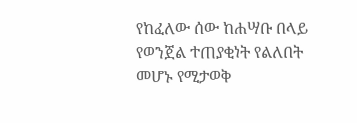የከፈለው ሰው ከሐሣቡ በላይ የወንጀል ተጠያቂነት የልለበት መሆኑ የሚታወቅ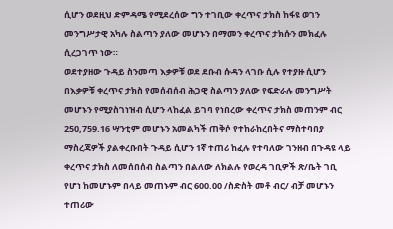ሲሆን ወደዚህ ድምዳሜ የሚደረሰው ግን ተገቢው ቀረጥና ታክስ ከፋዩ ወገን መንግሥታዊ አካሉ ስልጣን ያለው መሆኑን በማመን ቀረጥና ታክሱን መክፈሉ ሲረጋገጥ ነው።
ወደተያዘው ጉዳይ ስንመጣ እቃዎቹ ወደ ደቡብ ሱዳን ላገቡ ሲሉ የተያዙ ሲሆን በእቃዎቹ ቀረጥና ታክስ የመሰብሰብ ሕጋዊ ስልጣን ያለው የፍድራሉ መንግሥት መሆኑን የሚያስገነዝብ ሲሆን ላከፈል ይገባ የነበረው ቀረጥና ታክስ መጠንም ብር 250,759.16 ሣንቲም መሆኑን አመልካች ጠቅሶ የተከራከረበትና ማስተባበያ ማስረጃዎች ያልቀረቡበት ጉዳይ ሲሆን 1ኛ ተጠሪ ከፈሉ የተባለው ገንዘብ በጉዳዩ ላይ ቀረጥና ታክስ ለመሰበሰብ ስልጣን በልለው ለክልሉ የወረዳ ገቢዎች ጽ/ቤት ገቢ የሆነ ከመሆኑም በላይ መጠኑም ብር 600.00 /ስድስት መቶ ብር/ ብቻ መሆኑን ተጠሪው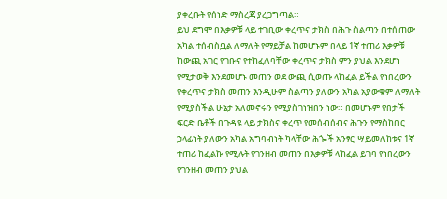ያቀረቡት የሰነድ ማስረጃ ያረጋግጣል።
ይህ ደግሞ በእቃዎቹ ላይ ተገቢው ቀረጥና ታክስ በሕጉ ስልጣን በተሰጠው አካል ተሰብስቧል ለማለት የማይቻል ከመሆኑም በላይ 1ኛ ተጠሪ እቃዎቹ ከውጪ አገር የገቡና የተከፈለባቸው ቀረጥና ታክስ ምን ያህል እንደሆነ የሚታወቅ እንደመሆኑ መጠን ወደ ውጪ ሲወጡ ላከፈል ይችል የነበረውን የቀረጥና ታክስ መጠን እንዲሁም ስልጣን ያለውን አካል አያውቁም ለማለት የሚያስችል ሁኔታ አለመኖሩን የሚያስገነዝበን ነው። በመሆኑም የበታች ፍርድ ቤቶች በጉዳዩ ላይ ታክስና ቀረጥ የመሰብሰብና ሕጉን የማስከበር ኃላፊነት ያለውን አካል አግባብነት ካላቸው ሕጐች አንፃር ሣይመለከቱና 1ኛ ተጠሪ ከፈልኩ የሚሉት የገንዘብ መጠን በእቃዎቹ ላከፈል ይገባ የነበረውን የገንዘብ መጠን ያህል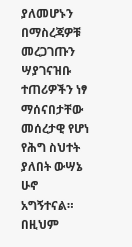ያለመሆኑን በማስረጃዎቹ መረጋገጡን ሣያገናዝቡ ተጠሪዎችን ነፃ ማሰናበታቸው መሰረታዊ የሆነ የሕግ ስህተት ያለበት ውሣኔ ሁኖ አግኝተናል። በዚህም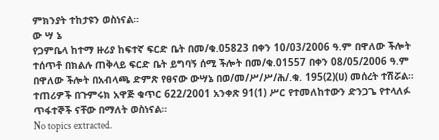ምክንያት ተከታዩን ወስነናል።
ው ሣ ኔ
የጋምቤላ ከተማ ዙሪያ ከፍተኛ ፍርድ ቤት በመ/ቁ.05823 በቀን 10/03/2006 ዓ.ም በዋለው ችሎት ተሰጥቶ በክልሉ ጠቅላይ ፍርድ ቤት ይግባኝ ሰሚ ችሎት በመ/ቁ.01557 በቀን 08/05/2006 ዓ.ም በዋለው ችሎት በአብላጫ ድምጽ የፀናው ውሣኔ በወ/መ/ሥ/ሥ/ሕ/.ቁ. 195(2)(ሀ) መሰረት ተሽሯል።
ተጠሪዎች በጉምሩክ አዋጅ ቁጥር 622/2001 አንቀጽ 91(1) ሥር የተመለከተውን ድንጋጌ የተላለፉ ጥፋተኞች ናቸው በማለት ወስነናል።
No topics extracted.